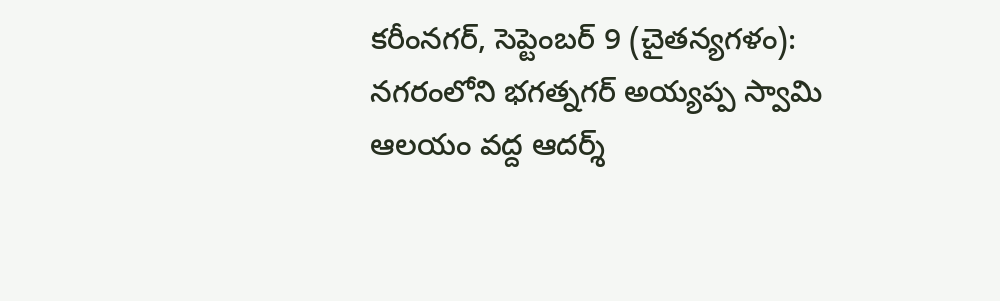కరీంనగర్, సెప్టెంబర్ 9 (చైతన్యగళం): నగరంలోని భగత్నగర్ అయ్యప్ప స్వామి ఆలయం వద్ద ఆదర్శ్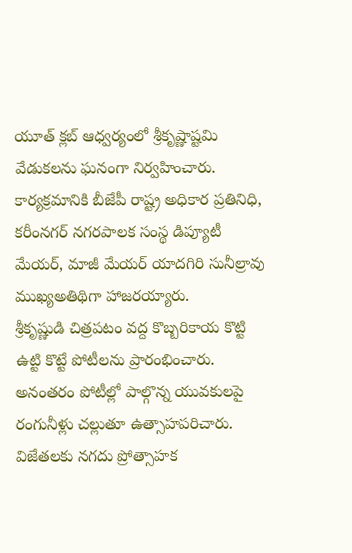యూత్ క్లబ్ ఆధ్వర్యంలో శ్రీకృష్ణాష్టమి వేడుకలను ఘనంగా నిర్వహించారు. కార్యక్రమానికి బీజేపీ రాష్ట్ర అధికార ప్రతినిధి, కరీంనగర్ నగరపాలక సంస్థ డిప్యూటీ మేయర్, మాజీ మేయర్ యాదగిరి సునీల్రావు ముఖ్యఅతిథిగా హాజరయ్యారు.
శ్రీకృష్ణుడి చిత్రపటం వద్ద కొబ్బరికాయ కొట్టి ఉట్టి కొట్టే పోటీలను ప్రారంభించారు. అనంతరం పోటీల్లో పాల్గొన్న యువకులపై రంగునీళ్లు చల్లుతూ ఉత్సాహపరిచారు. విజేతలకు నగదు ప్రోత్సాహక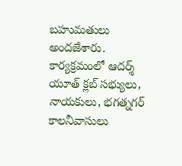బహుమతులు అందజేశారు. కార్యక్రమంలో ఆదర్శ్ యూత్ క్లబ్ సభ్యులు, నాయకులు, భగత్నగర్ కాలనీవాసులు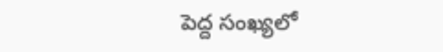పెద్ద సంఖ్యలో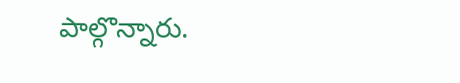పాల్గొన్నారు.